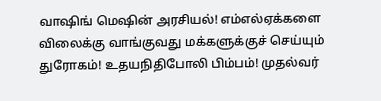வாஷிங் மெஷின் அரசியல்! எம்எல்ஏக்களை விலைக்கு வாங்குவது மக்களுக்குச் செய்யும் துரோகம்! உதயநிதிபோலி பிம்பம்! முதல்வர்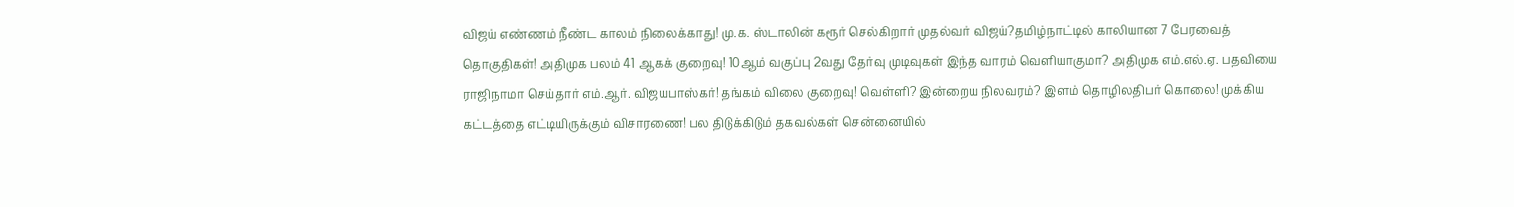விஜய் எண்ணம் நீண்ட காலம் நிலைக்காது! மு.க. ஸ்டாலின் கரூர் செல்கிறார் முதல்வர் விஜய்?தமிழ்நாட்டில் காலியான 7 பேரவைத் தொகுதிகள்! அதிமுக பலம் 41 ஆகக் குறைவு! 10ஆம் வகுப்பு 2வது தேர்வு முடிவுகள் இந்த வாரம் வெளியாகுமா? அதிமுக எம்.எல்.ஏ. பதவியை ராஜிநாமா செய்தார் எம்.ஆர். விஜயபாஸ்கர்! தங்கம் விலை குறைவு! வெள்ளி? இன்றைய நிலவரம்? இளம் தொழிலதிபர் கொலை! முக்கிய கட்டத்தை எட்டியிருக்கும் விசாரணை! பல திடுக்கிடும் தகவல்கள் சென்னையில்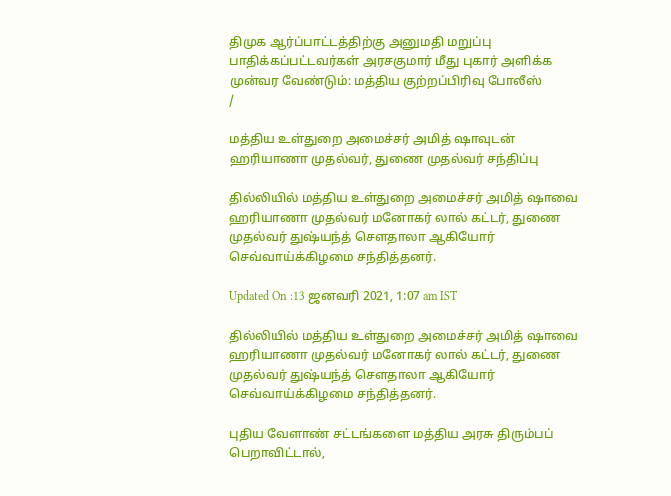திமுக ஆர்ப்பாட்டத்திற்கு அனுமதி மறுப்பு பாதிக்கப்பட்டவர்கள் அரசகுமார் மீது புகார் அளிக்க முன்வர வேண்டும்: மத்திய குற்றப்பிரிவு போலீஸ்
/

மத்திய உள்துறை அமைச்சர் அமித் ஷாவுடன் ஹரியாணா முதல்வர், துணை முதல்வர் சந்திப்பு

தில்லியில் மத்திய உள்துறை அமைச்சர் அமித் ஷாவை ஹரியாணா முதல்வர் மனோகர் லால் கட்டர், துணை முதல்வர் துஷ்யந்த் செளதாலா ஆகியோர் செவ்வாய்க்கிழமை சந்தித்தனர்.

Updated On :13 ஜனவரி 2021, 1:07 am IST

தில்லியில் மத்திய உள்துறை அமைச்சர் அமித் ஷாவை ஹரியாணா முதல்வர் மனோகர் லால் கட்டர், துணை முதல்வர் துஷ்யந்த் செளதாலா ஆகியோர் செவ்வாய்க்கிழமை சந்தித்தனர்.

புதிய வேளாண் சட்டங்களை மத்திய அரசு திரும்பப் பெறாவிட்டால்,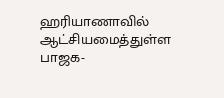ஹரியாணாவில் ஆட்சியமைத்துள்ள பாஜக-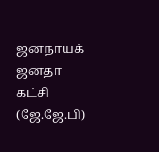ஜனநாயக் ஜனதா கட்சி (ஜே.ஜே.பி)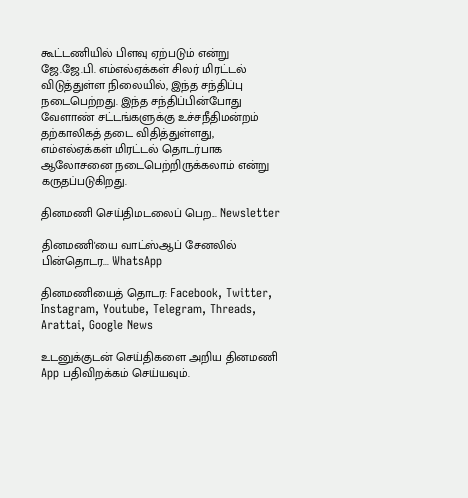கூட்டணியில் பிளவு ஏற்படும் என்று ஜே.ஜே.பி. எம்எல்ஏக்கள் சிலர் மிரட்டல் விடுத்துள்ள நிலையில், இந்த சந்திப்பு நடைபெற்றது. இந்த சந்திப்பின்போது வேளாண் சட்டங்களுக்கு உச்சநீதிமன்றம் தற்காலிகத் தடை விதித்துள்ளது, எம்எல்ஏக்கள் மிரட்டல் தொடர்பாக ஆலோசனை நடைபெற்றிருக்கலாம் என்று கருதப்படுகிறது.

தினமணி செய்திமடலைப் பெற... Newsletter

தினமணி'யை வாட்ஸ்ஆப் சேனலில் பின்தொடர... WhatsApp

தினமணியைத் தொடர: Facebook, Twitter, Instagram, Youtube, Telegram, Threads, Arattai, Google News

உடனுக்குடன் செய்திகளை அறிய தினமணி App பதிவிறக்கம் செய்யவும்.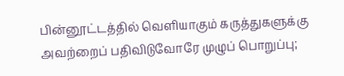பின்னூட்டத்தில் வெளியாகும் கருத்துகளுக்கு அவற்றைப் பதிவிடுவோரே முழுப் பொறுப்பு;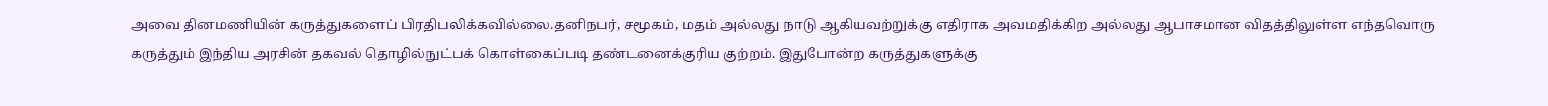அவை தினமணியின் கருத்துகளைப் பிரதிபலிக்கவில்லை.தனிநபர், சமூகம், மதம் அல்லது நாடு ஆகியவற்றுக்கு எதிராக அவமதிக்கிற அல்லது ஆபாசமான விதத்திலுள்ள எந்தவொரு கருத்தும் இந்திய அரசின் தகவல் தொழில்நுட்பக் கொள்கைப்படி தண்டனைக்குரிய குற்றம். இதுபோன்ற கருத்துகளுக்கு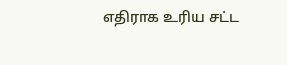எதிராக உரிய சட்ட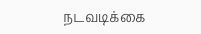நடவடிக்கை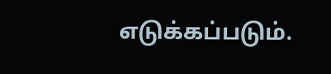எடுக்கப்படும்.